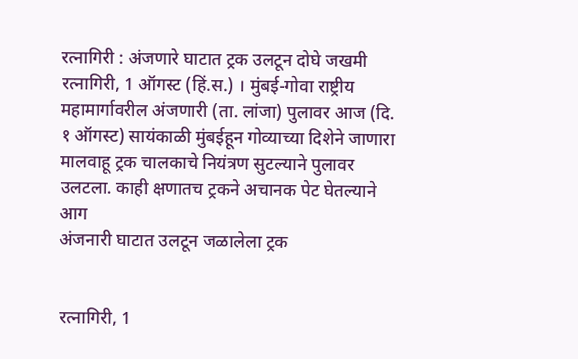रत्नागिरी : अंजणारे घाटात ट्रक उलटून दोघे जखमी
रत्नागिरी, 1 ऑगस्ट (हिं.स.) । मुंबई-गोवा राष्ट्रीय महामार्गावरील अंजणारी (ता. लांजा) पुलावर आज (दि. १ ऑगस्ट) सायंकाळी मुंबईहून गोव्याच्या दिशेने जाणारा मालवाहू ट्रक चालकाचे नियंत्रण सुटल्याने पुलावर उलटला. काही क्षणातच ट्रकने अचानक पेट घेतल्याने आग
अंजनारी घाटात उलटून जळालेला ट्रक


रत्नागिरी, 1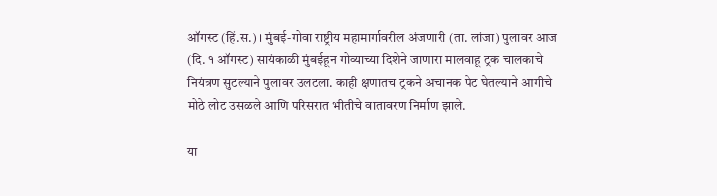ऑगस्ट (हिं.स.) । मुंबई-गोवा राष्ट्रीय महामार्गावरील अंजणारी (ता. लांजा) पुलावर आज (दि. १ ऑगस्ट) सायंकाळी मुंबईहून गोव्याच्या दिशेने जाणारा मालवाहू ट्रक चालकाचे नियंत्रण सुटल्याने पुलावर उलटला. काही क्षणातच ट्रकने अचानक पेट घेतल्याने आगीचे मोठे लोट उसळले आणि परिसरात भीतीचे वातावरण निर्माण झाले.

या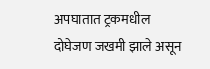अपघातात ट्रकमधील दोघेजण जखमी झाले असून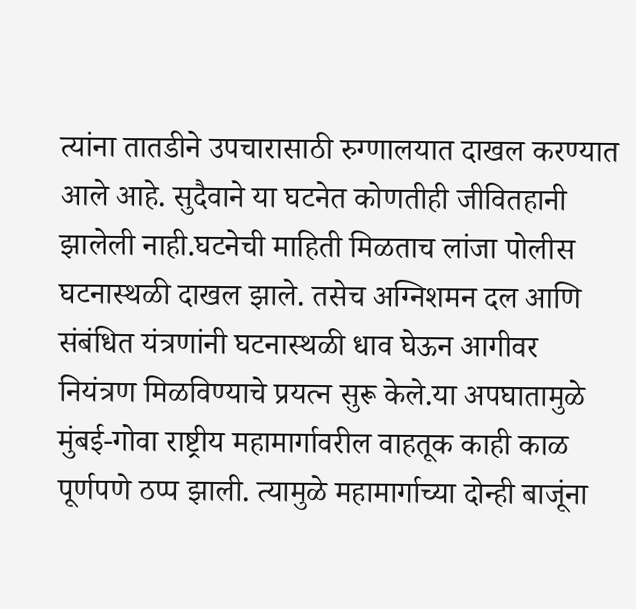त्यांना तातडीने उपचारासाठी रुग्णालयात दाखल करण्यात आले आहे. सुदैवाने या घटनेत कोणतीही जीवितहानी झालेली नाही.घटनेची माहिती मिळताच लांजा पोलीस घटनास्थळी दाखल झाले. तसेच अग्निशमन दल आणि संबंधित यंत्रणांनी घटनास्थळी धाव घेऊन आगीवर नियंत्रण मिळविण्याचे प्रयत्न सुरू केले.या अपघातामुळे मुंबई-गोवा राष्ट्रीय महामार्गावरील वाहतूक काही काळ पूर्णपणे ठप्प झाली. त्यामुळे महामार्गाच्या दोन्ही बाजूंना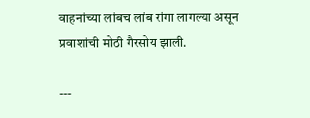वाहनांच्या लांबच लांब रांगा लागल्या असून प्रवाशांची मोठी गैरसोय झाली.

---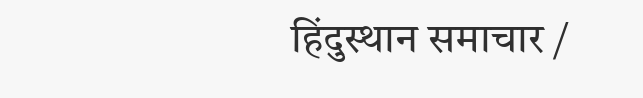हिंदुस्थान समाचार /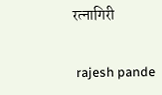रत्नागिरी


 rajesh pande